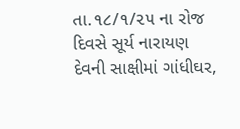તા.૧૮/૧/૨૫ ના રોજ દિવસે સૂર્ય નારાયણ
દેવની સાક્ષીમાં ગાંધીઘર,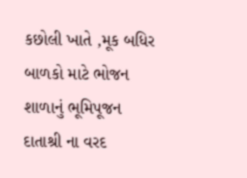કછોલી ખાતે ,મૂક બધિર બાળકો માટે ભોજન
શાળાનું ભૂમિપૂજન દાતાશ્રી ના વરદ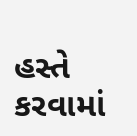હસ્તે કરવામાં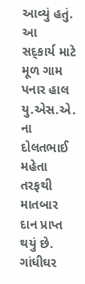આવ્યું હતું. આ
સદ્કાર્ય માટે મૂળ ગામ પનાર હાલ યુ.એસ.એ. ના દોલતભાઈ મહેતા તરફથી
માતબાર દાન પ્રાપ્ત થયું છે. ગાંધીઘર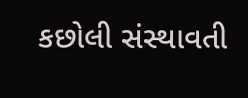કછોલી સંસ્થાવતી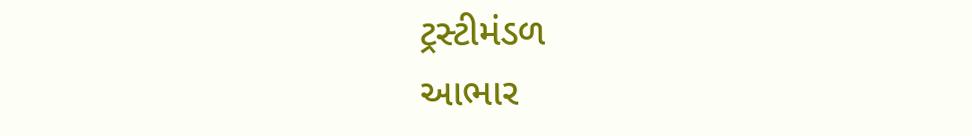ટ્રસ્ટીમંડળ
આભાર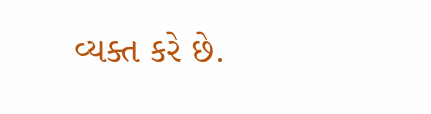વ્યક્ત કરે છે.